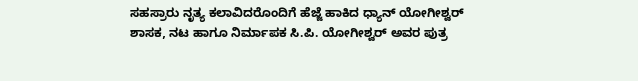ಸಹಸ್ರಾರು ನೃತ್ಯ ಕಲಾವಿದರೊಂದಿಗೆ ಹೆಜ್ಜೆ ಹಾಕಿದ ಧ್ಯಾನ್ ಯೋಗೀಶ್ವರ್
ಶಾಸಕ, ನಟ ಹಾಗೂ ನಿರ್ಮಾಪಕ ಸಿ.ಪಿ. ಯೋಗೀಶ್ವರ್ ಅವರ ಪುತ್ರ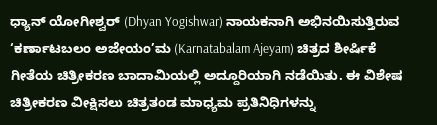ಧ್ಯಾನ್ ಯೋಗೀಶ್ವರ್ (Dhyan Yogishwar) ನಾಯಕನಾಗಿ ಅಭಿನಯಿಸುತ್ತಿರುವ ‘ಕರ್ಣಾಟಬಲಂ ಅಜೇಯಂ’ಮ (Karnatabalam Ajeyam) ಚಿತ್ರದ ಶೀರ್ಷಿಕೆ ಗೀತೆಯ ಚಿತ್ರೀಕರಣ ಬಾದಾಮಿಯಲ್ಲಿ ಅದ್ದೂರಿಯಾಗಿ ನಡೆಯಿತು. ಈ ವಿಶೇಷ ಚಿತ್ರೀಕರಣ ವೀಕ್ಷಿಸಲು ಚಿತ್ರತಂಡ ಮಾಧ್ಯಮ ಪ್ರತಿನಿಧಿಗಳನ್ನು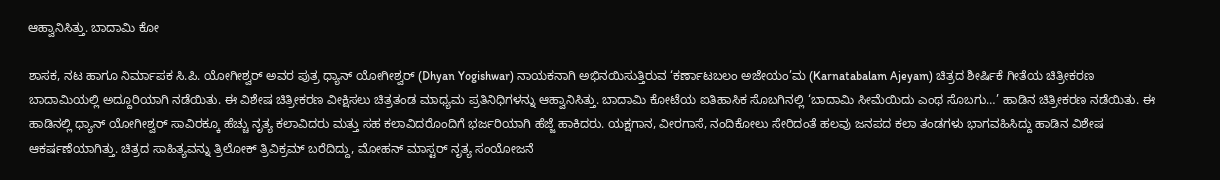ಆಹ್ವಾನಿಸಿತ್ತು. ಬಾದಾಮಿ ಕೋ

ಶಾಸಕ, ನಟ ಹಾಗೂ ನಿರ್ಮಾಪಕ ಸಿ.ಪಿ. ಯೋಗೀಶ್ವರ್ ಅವರ ಪುತ್ರ ಧ್ಯಾನ್ ಯೋಗೀಶ್ವರ್ (Dhyan Yogishwar) ನಾಯಕನಾಗಿ ಅಭಿನಯಿಸುತ್ತಿರುವ ‘ಕರ್ಣಾಟಬಲಂ ಅಜೇಯಂ’ಮ (Karnatabalam Ajeyam) ಚಿತ್ರದ ಶೀರ್ಷಿಕೆ ಗೀತೆಯ ಚಿತ್ರೀಕರಣ ಬಾದಾಮಿಯಲ್ಲಿ ಅದ್ದೂರಿಯಾಗಿ ನಡೆಯಿತು. ಈ ವಿಶೇಷ ಚಿತ್ರೀಕರಣ ವೀಕ್ಷಿಸಲು ಚಿತ್ರತಂಡ ಮಾಧ್ಯಮ ಪ್ರತಿನಿಧಿಗಳನ್ನು ಆಹ್ವಾನಿಸಿತ್ತು. ಬಾದಾಮಿ ಕೋಟೆಯ ಐತಿಹಾಸಿಕ ಸೊಬಗಿನಲ್ಲಿ ‘ಬಾದಾಮಿ ಸೀಮೆಯಿದು ಎಂಥ ಸೊಬಗು…’ ಹಾಡಿನ ಚಿತ್ರೀಕರಣ ನಡೆಯಿತು. ಈ ಹಾಡಿನಲ್ಲಿ ಧ್ಯಾನ್ ಯೋಗೀಶ್ವರ್ ಸಾವಿರಕ್ಕೂ ಹೆಚ್ಚು ನೃತ್ಯ ಕಲಾವಿದರು ಮತ್ತು ಸಹ ಕಲಾವಿದರೊಂದಿಗೆ ಭರ್ಜರಿಯಾಗಿ ಹೆಜ್ಜೆ ಹಾಕಿದರು. ಯಕ್ಷಗಾನ, ವೀರಗಾಸೆ, ನಂದಿಕೋಲು ಸೇರಿದಂತೆ ಹಲವು ಜನಪದ ಕಲಾ ತಂಡಗಳು ಭಾಗವಹಿಸಿದ್ದು ಹಾಡಿನ ವಿಶೇಷ ಆಕರ್ಷಣೆಯಾಗಿತ್ತು. ಚಿತ್ರದ ಸಾಹಿತ್ಯವನ್ನು ತ್ರಿಲೋಕ್ ತ್ರಿವಿಕ್ರಮ್ ಬರೆದಿದ್ದು, ಮೋಹನ್ ಮಾಸ್ಟರ್ ನೃತ್ಯ ಸಂಯೋಜನೆ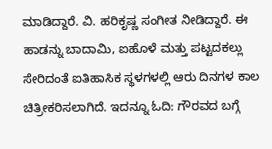ಮಾಡಿದ್ದಾರೆ. ವಿ. ಹರಿಕೃಷ್ಣ ಸಂಗೀತ ನೀಡಿದ್ದಾರೆ. ಈ ಹಾಡನ್ನು ಬಾದಾಮಿ, ಐಹೊಳೆ ಮತ್ತು ಪಟ್ಟದಕಲ್ಲು ಸೇರಿದಂತೆ ಐತಿಹಾಸಿಕ ಸ್ಥಳಗಳಲ್ಲಿ ಆರು ದಿನಗಳ ಕಾಲ ಚಿತ್ರೀಕರಿಸಲಾಗಿದೆ. ಇದನ್ನೂ ಓದಿ: ಗೌರವದ ಬಗ್ಗೆ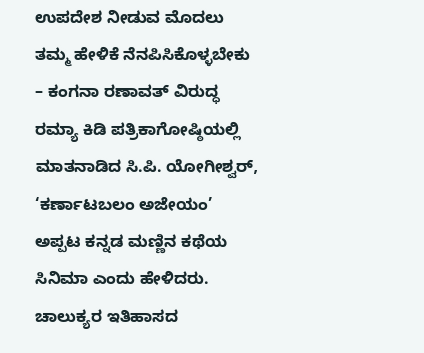ಉಪದೇಶ ನೀಡುವ ಮೊದಲು ತಮ್ಮ ಹೇಳಿಕೆ ನೆನಪಿಸಿಕೊಳ್ಳಬೇಕು – ಕಂಗನಾ ರಣಾವತ್ ವಿರುದ್ಧ ರಮ್ಯಾ ಕಿಡಿ ಪತ್ರಿಕಾಗೋಷ್ಠಿಯಲ್ಲಿ ಮಾತನಾಡಿದ ಸಿ.ಪಿ. ಯೋಗೀಶ್ವರ್, ‘ಕರ್ಣಾಟಬಲಂ ಅಜೇಯಂ’ ಅಪ್ಪಟ ಕನ್ನಡ ಮಣ್ಣಿನ ಕಥೆಯ ಸಿನಿಮಾ ಎಂದು ಹೇಳಿದರು. ಚಾಲುಕ್ಯರ ಇತಿಹಾಸದ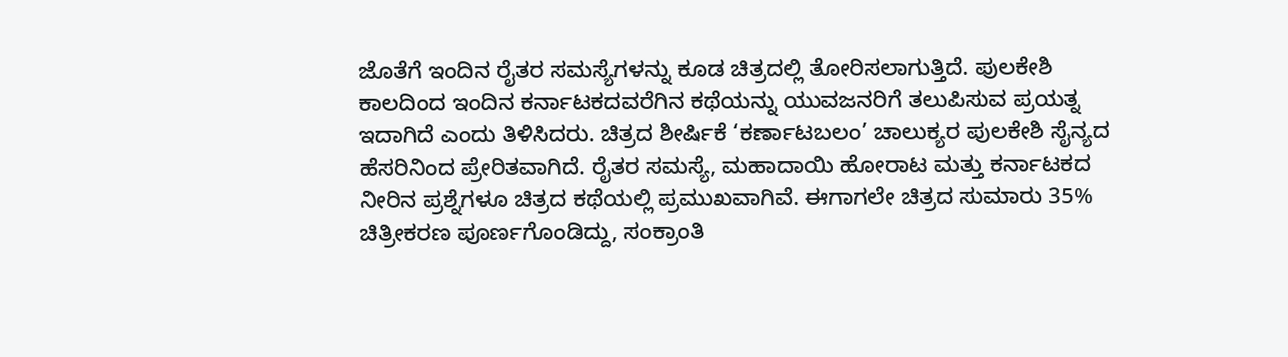ಜೊತೆಗೆ ಇಂದಿನ ರೈತರ ಸಮಸ್ಯೆಗಳನ್ನು ಕೂಡ ಚಿತ್ರದಲ್ಲಿ ತೋರಿಸಲಾಗುತ್ತಿದೆ. ಪುಲಕೇಶಿ ಕಾಲದಿಂದ ಇಂದಿನ ಕರ್ನಾಟಕದವರೆಗಿನ ಕಥೆಯನ್ನು ಯುವಜನರಿಗೆ ತಲುಪಿಸುವ ಪ್ರಯತ್ನ ಇದಾಗಿದೆ ಎಂದು ತಿಳಿಸಿದರು. ಚಿತ್ರದ ಶೀರ್ಷಿಕೆ ‘ಕರ್ಣಾಟಬಲಂ’ ಚಾಲುಕ್ಯರ ಪುಲಕೇಶಿ ಸೈನ್ಯದ ಹೆಸರಿನಿಂದ ಪ್ರೇರಿತವಾಗಿದೆ. ರೈತರ ಸಮಸ್ಯೆ, ಮಹಾದಾಯಿ ಹೋರಾಟ ಮತ್ತು ಕರ್ನಾಟಕದ ನೀರಿನ ಪ್ರಶ್ನೆಗಳೂ ಚಿತ್ರದ ಕಥೆಯಲ್ಲಿ ಪ್ರಮುಖವಾಗಿವೆ. ಈಗಾಗಲೇ ಚಿತ್ರದ ಸುಮಾರು 35% ಚಿತ್ರೀಕರಣ ಪೂರ್ಣಗೊಂಡಿದ್ದು, ಸಂಕ್ರಾಂತಿ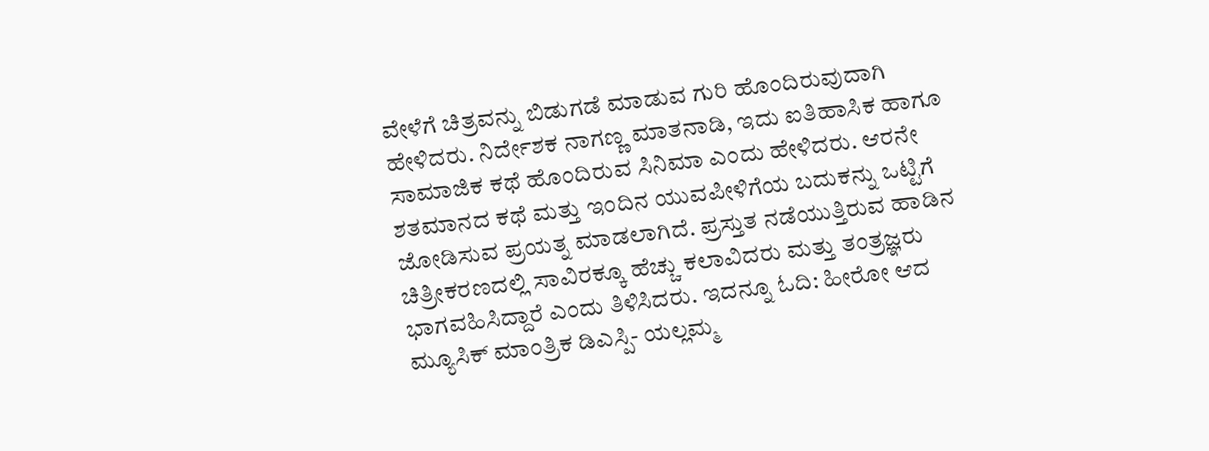ವೇಳೆಗೆ ಚಿತ್ರವನ್ನು ಬಿಡುಗಡೆ ಮಾಡುವ ಗುರಿ ಹೊಂದಿರುವುದಾಗಿ ಹೇಳಿದರು. ನಿರ್ದೇಶಕ ನಾಗಣ್ಣ ಮಾತನಾಡಿ, ಇದು ಐತಿಹಾಸಿಕ ಹಾಗೂ ಸಾಮಾಜಿಕ ಕಥೆ ಹೊಂದಿರುವ ಸಿನಿಮಾ ಎಂದು ಹೇಳಿದರು. ಆರನೇ ಶತಮಾನದ ಕಥೆ ಮತ್ತು ಇಂದಿನ ಯುವಪೀಳಿಗೆಯ ಬದುಕನ್ನು ಒಟ್ಟಿಗೆ ಜೋಡಿಸುವ ಪ್ರಯತ್ನ ಮಾಡಲಾಗಿದೆ. ಪ್ರಸ್ತುತ ನಡೆಯುತ್ತಿರುವ ಹಾಡಿನ ಚಿತ್ರೀಕರಣದಲ್ಲಿ ಸಾವಿರಕ್ಕೂ ಹೆಚ್ಚು ಕಲಾವಿದರು ಮತ್ತು ತಂತ್ರಜ್ಞರು ಭಾಗವಹಿಸಿದ್ದಾರೆ ಎಂದು ತಿಳಿಸಿದರು. ಇದನ್ನೂ ಓದಿ: ಹೀರೋ ಆದ ಮ್ಯೂಸಿಕ್ ಮಾಂತ್ರಿಕ ಡಿಎಸ್ಪಿ- ಯಲ್ಲಮ್ಮ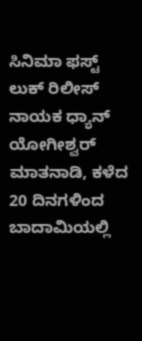ಸಿನಿಮಾ ಫಸ್ಟ್ ಲುಕ್ ರಿಲೀಸ್ ನಾಯಕ ಧ್ಯಾನ್ ಯೋಗೀಶ್ವರ್ ಮಾತನಾಡಿ, ಕಳೆದ 20 ದಿನಗಳಿಂದ ಬಾದಾಮಿಯಲ್ಲಿ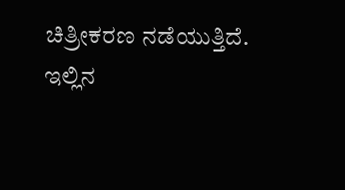ಚಿತ್ರೀಕರಣ ನಡೆಯುತ್ತಿದೆ. ಇಲ್ಲಿನ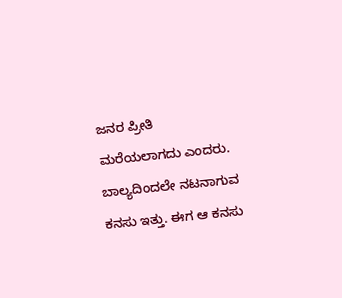ಜನರ ಪ್ರೀತಿ ಮರೆಯಲಾಗದು ಎಂದರು. ಬಾಲ್ಯದಿಂದಲೇ ನಟನಾಗುವ ಕನಸು ಇತ್ತು. ಈಗ ಆ ಕನಸು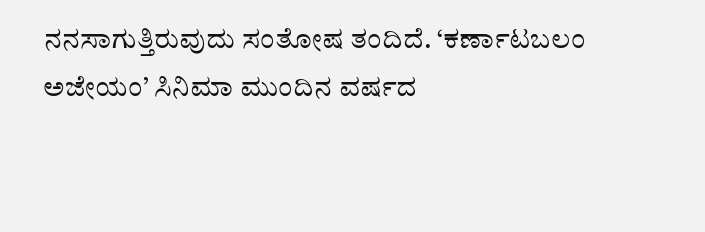ನನಸಾಗುತ್ತಿರುವುದು ಸಂತೋಷ ತಂದಿದೆ. ‘ಕರ್ಣಾಟಬಲಂ ಅಜೇಯಂ’ ಸಿನಿಮಾ ಮುಂದಿನ ವರ್ಷದ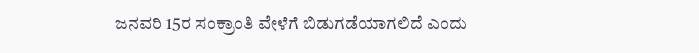ಜನವರಿ 15ರ ಸಂಕ್ರಾಂತಿ ವೇಳೆಗೆ ಬಿಡುಗಡೆಯಾಗಲಿದೆ ಎಂದು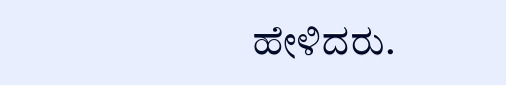ಹೇಳಿದರು.